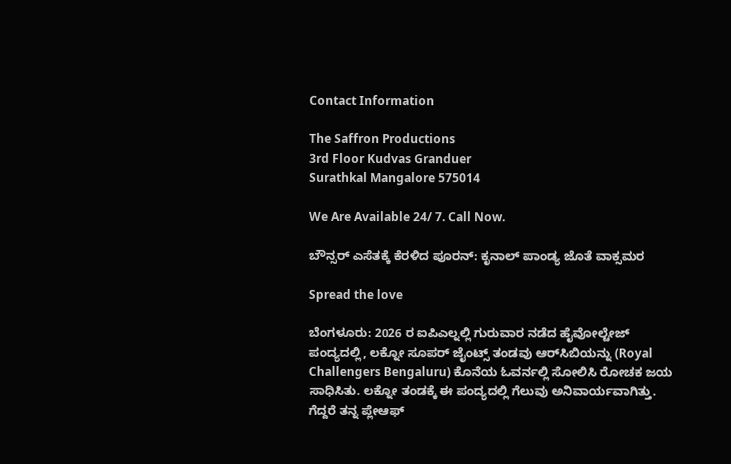Contact Information

The Saffron Productions
3rd Floor Kudvas Granduer
Surathkal Mangalore 575014

We Are Available 24/ 7. Call Now.

ಬೌನ್ಸರ್ ಎಸೆತಕ್ಕೆ ಕೆರಳಿದ ಪೂರನ್: ಕೃನಾಲ್ ಪಾಂಡ್ಯ ಜೊತೆ ವಾಕ್ಸಮರ

Spread the love

ಬೆಂಗಳೂರು: 2026 ರ ಐಪಿಎಲ್ನಲ್ಲಿ ಗುರುವಾರ ನಡೆದ ಹೈವೋಲ್ಟೇಜ್ ಪಂದ್ಯದಲ್ಲಿ, ಲಕ್ನೋ ಸೂಪರ್ ಜೈಂಟ್ಸ್ ತಂಡವು ಆರ್‌ಸಿಬಿಯನ್ನು (Royal Challengers Bengaluru) ಕೊನೆಯ ಓವರ್ನಲ್ಲಿ ಸೋಲಿಸಿ ರೋಚಕ ಜಯ ಸಾಧಿಸಿತು. ಲಕ್ನೋ ತಂಡಕ್ಕೆ ಈ ಪಂದ್ಯದಲ್ಲಿ ಗೆಲುವು ಅನಿವಾರ್ಯವಾಗಿತ್ತು. ಗೆದ್ದರೆ ತನ್ನ ಪ್ಲೇಆಫ್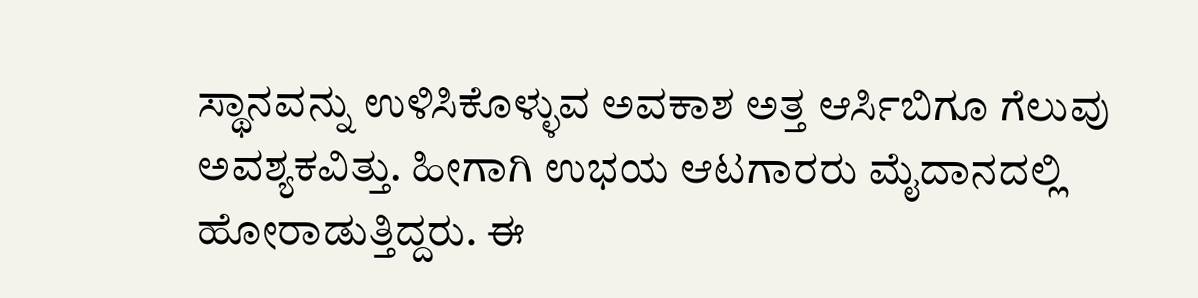ಸ್ಥಾನವನ್ನು ಉಳಿಸಿಕೊಳ್ಳುವ ಅವಕಾಶ ಅತ್ತ ಆರ್ಸಿಬಿಗೂ ಗೆಲುವು ಅವಶ್ಯಕವಿತ್ತು. ಹೀಗಾಗಿ ಉಭಯ ಆಟಗಾರರು ಮೈದಾನದಲ್ಲಿ ಹೋರಾಡುತ್ತಿದ್ದರು. ಈ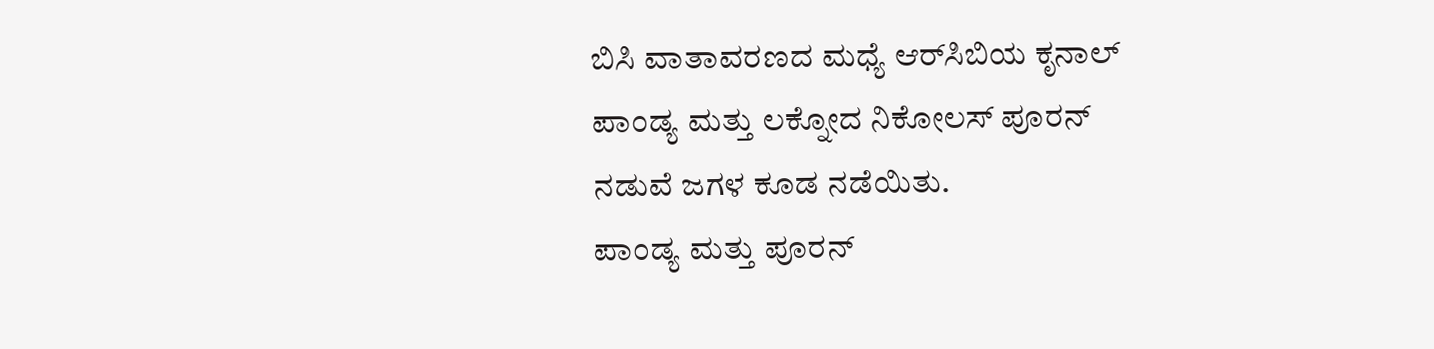ಬಿಸಿ ವಾತಾವರಣದ ಮಧ್ಯೆ ಆರ್‌ಸಿಬಿಯ ಕೃನಾಲ್ ಪಾಂಡ್ಯ ಮತ್ತು ಲಕ್ನೋದ ನಿಕೋಲಸ್ ಪೂರನ್ ನಡುವೆ ಜಗಳ ಕೂಡ ನಡೆಯಿತು.
ಪಾಂಡ್ಯ ಮತ್ತು ಪೂರನ್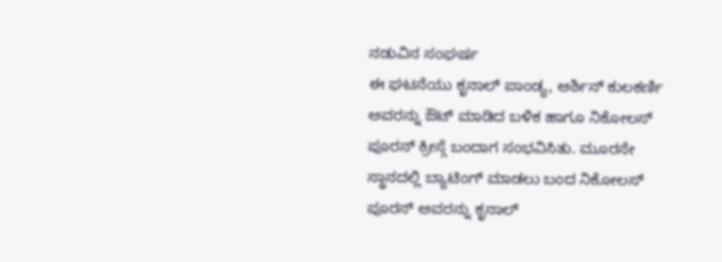ನಡುವಿನ ಸಂಘರ್ಷ
ಈ ಘಟನೆಯು ಕೃನಾಲ್ ಪಾಂಡ್ಯ, ಅರ್ಶಿನ್ ಕುಲಕರ್ಣಿ ಅವರನ್ನು ಔಟ್ ಮಾಡಿದ ಬಳಿಕ ಹಾಗೂ ನಿಕೋಲಸ್ ಪೂರನ್ ಕ್ರೀಸ್ಗೆ ಬಂದಾಗ ಸಂಭವಿಸಿತು. ಮೂರನೇ ಸ್ಥಾನದಲ್ಲಿ ಬ್ಯಾಟಿಂಗ್ ಮಾಡಲು ಬಂದ ನಿಕೋಲಸ್ ಪೂರನ್ ಅವರನ್ನು ಕೃನಾಲ್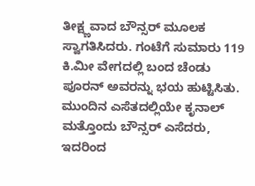ತೀಕ್ಷ್ಣವಾದ ಬೌನ್ಸರ್ ಮೂಲಕ ಸ್ವಾಗತಿಸಿದರು. ಗಂಟೆಗೆ ಸುಮಾರು 119 ಕಿ.ಮೀ ವೇಗದಲ್ಲಿ ಬಂದ ಚೆಂಡು ಪೂರನ್ ಅವರನ್ನು ಭಯ ಹುಟ್ಟಿಸಿತು.
ಮುಂದಿನ ಎಸೆತದಲ್ಲಿಯೇ ಕೃನಾಲ್ ಮತ್ತೊಂದು ಬೌನ್ಸರ್ ಎಸೆದರು, ಇದರಿಂದ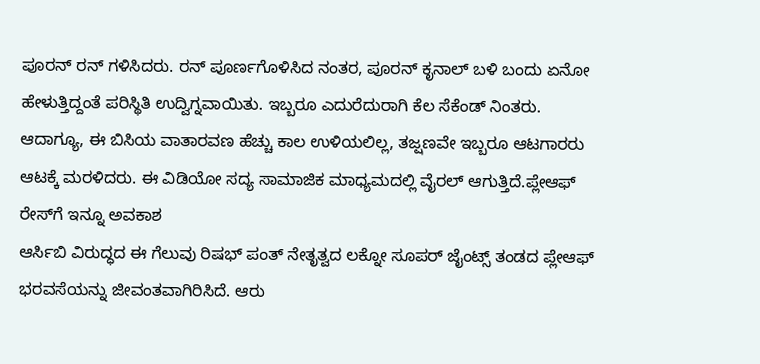ಪೂರನ್ ರನ್ ಗಳಿಸಿದರು. ರನ್ ಪೂರ್ಣಗೊಳಿಸಿದ ನಂತರ, ಪೂರನ್ ಕೃನಾಲ್ ಬಳಿ ಬಂದು ಏನೋ ಹೇಳುತ್ತಿದ್ದಂತೆ ಪರಿಸ್ಥಿತಿ ಉದ್ವಿಗ್ನವಾಯಿತು. ಇಬ್ಬರೂ ಎದುರೆದುರಾಗಿ ಕೆಲ ಸೆಕೆಂಡ್ ನಿಂತರು. ಆದಾಗ್ಯೂ, ಈ ಬಿಸಿಯ ವಾತಾರವಣ ಹೆಚ್ಚು ಕಾಲ ಉಳಿಯಲಿಲ್ಲ, ತಜ್ಷಣವೇ ಇಬ್ಬರೂ ಆಟಗಾರರು ಆಟಕ್ಕೆ ಮರಳಿದರು. ಈ ವಿಡಿಯೋ ಸದ್ಯ ಸಾಮಾಜಿಕ ಮಾಧ್ಯಮದಲ್ಲಿ ವೈರಲ್ ಆಗುತ್ತಿದೆ.ಪ್ಲೇಆಫ್ ರೇಸ್‌ಗೆ ಇನ್ನೂ ಅವಕಾಶ
ಆರ್ಸಿಬಿ ವಿರುದ್ಧದ ಈ ಗೆಲುವು ರಿಷಭ್ ಪಂತ್ ನೇತೃತ್ವದ ಲಕ್ನೋ ಸೂಪರ್ ಜೈಂಟ್ಸ್ ತಂಡದ ಪ್ಲೇಆಫ್ ಭರವಸೆಯನ್ನು ಜೀವಂತವಾಗಿರಿಸಿದೆ. ಆರು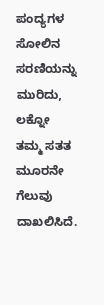ಪಂದ್ಯಗಳ ಸೋಲಿನ ಸರಣಿಯನ್ನು ಮುರಿದು, ಲಕ್ನೋ ತಮ್ಮ ಸತತ ಮೂರನೇ ಗೆಲುವು ದಾಖಲಿಸಿದೆ.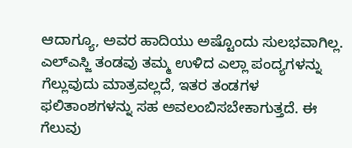ಆದಾಗ್ಯೂ, ಅವರ ಹಾದಿಯು ಅಷ್ಟೊಂದು ಸುಲಭವಾಗಿಲ್ಲ. ಎಲ್ಎಸ್ಜಿ ತಂಡವು ತಮ್ಮ ಉಳಿದ ಎಲ್ಲಾ ಪಂದ್ಯಗಳನ್ನು ಗೆಲ್ಲುವುದು ಮಾತ್ರವಲ್ಲದೆ, ಇತರ ತಂಡಗಳ ಫಲಿತಾಂಶಗಳನ್ನು ಸಹ ಅವಲಂಬಿಸಬೇಕಾಗುತ್ತದೆ. ಈ ಗೆಲುವು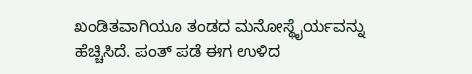ಖಂಡಿತವಾಗಿಯೂ ತಂಡದ ಮನೋಸ್ಥೈರ್ಯವನ್ನು ಹೆಚ್ಚಿಸಿದೆ. ಪಂತ್ ಪಡೆ ಈಗ ಉಳಿದ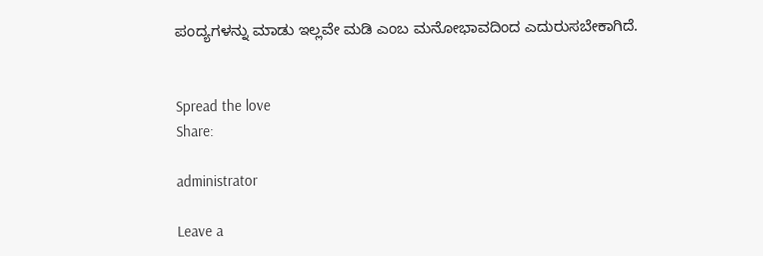ಪಂದ್ಯಗಳನ್ನು ಮಾಡು ಇಲ್ಲವೇ ಮಡಿ ಎಂಬ ಮನೋಭಾವದಿಂದ ಎದುರುಸಬೇಕಾಗಿದೆ.


Spread the love
Share:

administrator

Leave a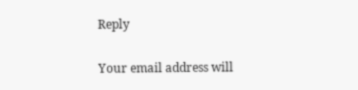Reply

Your email address will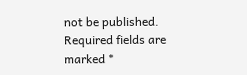not be published. Required fields are marked *